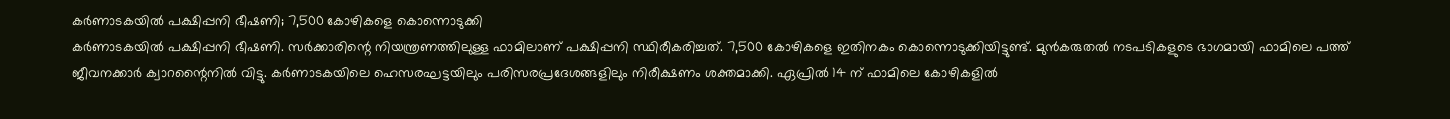കർണാടകയിൽ പക്ഷിപ്പനി ഭീഷണി; 7,500 കോഴികളെ കൊന്നൊടുക്കി
കർണാടകയിൽ പക്ഷിപ്പനി ഭീഷണി. സർക്കാരിന്റെ നിയന്ത്രണത്തിലുള്ള ഫാമിലാണ് പക്ഷിപ്പനി സ്ഥിരീകരിച്ചത്. 7,500 കോഴികളെ ഇതിനകം കൊന്നൊടുക്കിയിട്ടുണ്ട്. മുൻകരുതൽ നടപടികളുടെ ഭാഗമായി ഫാമിലെ പത്ത് ജീവനക്കാർ ക്വാറന്റൈനിൽ വിട്ടു. കർണാടകയിലെ ഹെസരഘട്ടയിലും പരിസരപ്രദേശങ്ങളിലും നിരീക്ഷണം ശക്തമാക്കി. ഏപ്രിൽ 14 ന് ഫാമിലെ കോഴികളിൽ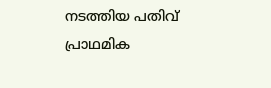നടത്തിയ പതിവ് പ്രാഥമിക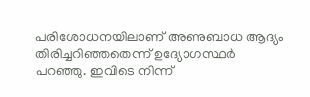പരിശോധനയിലാണ് അണുബാധ ആദ്യം തിരിച്ചറിഞ്ഞതെന്ന് ഉദ്യോഗസ്ഥർ പറഞ്ഞു. ഇവിടെ നിന്ന്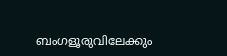ബംഗളൂരുവിലേക്കും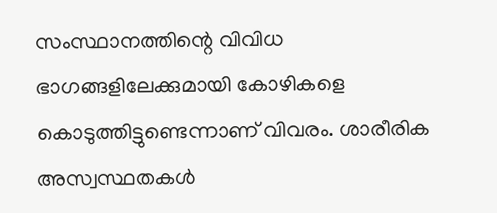സംസ്ഥാനത്തിന്റെ വിവിധ ഭാഗങ്ങളിലേക്കുമായി കോഴികളെ കൊടുത്തിട്ടുണ്ടെന്നാണ് വിവരം. ശാരീരിക അസ്വസ്ഥതകൾ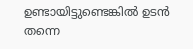ഉണ്ടായിട്ടുണ്ടെങ്കിൽ ഉടൻ തന്നെ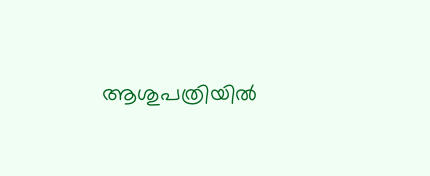ആശുപത്രിയിൽ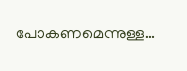പോകണമെന്നുള്ള…